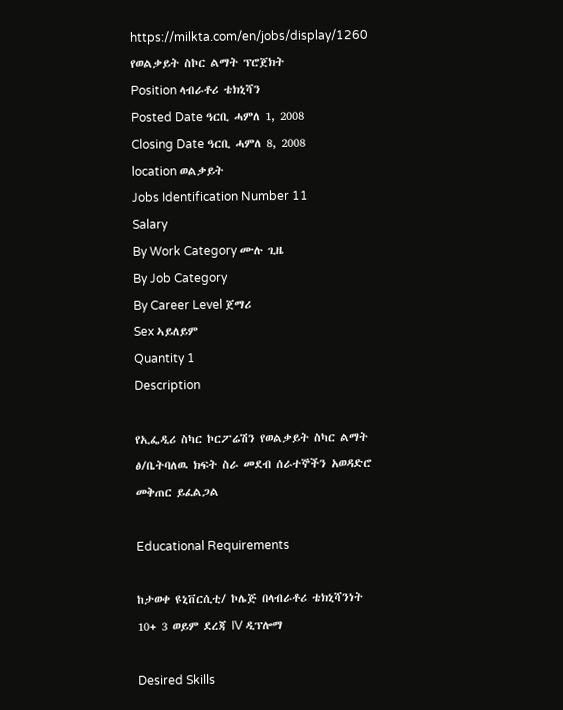https://milkta.com/en/jobs/display/1260
የወልቃይት ስኮር ልማት ፕሮጀክት
Position ላብራቶሪ ቴክኒሻን
Posted Date ዓርቢ ሓምለ 1, 2008
Closing Date ዓርቢ ሓምለ 8, 2008
location ወልቃይት
Jobs Identification Number 11
Salary
By Work Category ሙሉ ጊዜ
By Job Category
By Career Level ጀማሪ
Sex ኣይለይም
Quantity 1
Description

የኢፌዲሪ ስካር ኮርፖሬሽን የወልቃይት ስካር ልማት ፅ/ቤትባለዉ ክፍት ስራ መደብ ሰራተኞችን አወዳድሮ መቅጠር ይፈልጋል

Educational Requirements

ከታወቀ ዩኒቨርሲቲ/ ኮሌጅ በላብራቶሪ ቴክኒሻንነት 10+ 3 ወይም ደረጃ IV ዲፕሎማ

Desired Skills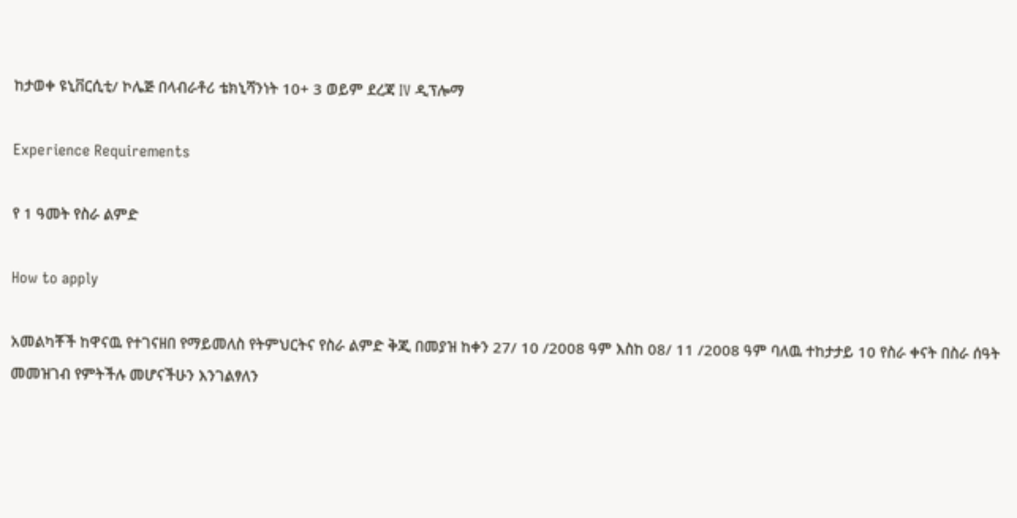ከታወቀ ዩኒቨርሲቲ/ ኮሌጅ በላብራቶሪ ቴክኒሻንነት 10+ 3 ወይም ደረጃ IV ዲፕሎማ

Experience Requirements

የ 1 ዓመት የስራ ልምድ

How to apply

አመልካቾች ከዋናዉ የተገናዘበ የማይመለስ የትምህርትና የስራ ልምድ ቅጂ በመያዝ ከቀን 27/ 10 /2008 ዓም እስከ 08/ 11 /2008 ዓም ባለዉ ተከታታይ 10 የስራ ቀናት በስራ ሰዓት መመዝገብ የምትችሉ መሆናችሁን እንገልፃለን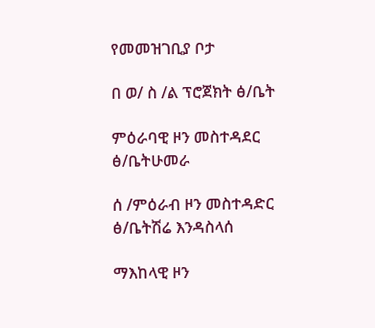የመመዝገቢያ ቦታ

በ ወ/ ስ /ል ፕሮጀክት ፅ/ቤት

ምዕራባዊ ዞን መስተዳደር ፅ/ቤትሁመራ

ሰ /ምዕራብ ዞን መስተዳድር ፅ/ቤትሽሬ እንዳስላሰ

ማእከላዊ ዞን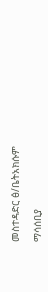መስተዳድር ፅ/ቤትአክሱም

ማሳሰቢያ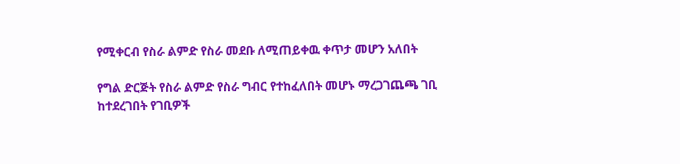የሚቀርብ የስራ ልምድ የስራ መደቡ ለሚጠይቀዉ ቀጥታ መሆን አለበት

የግል ድርጅት የስራ ልምድ የስራ ግብር የተከፈለበት መሆኑ ማረጋገጨጫ ገቢ ከተደረገበት የገቢዎች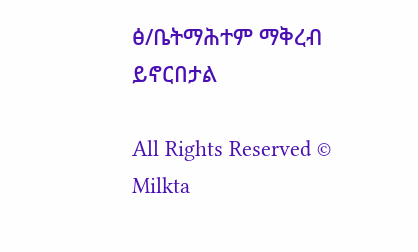ፅ/ቤትማሕተም ማቅረብ ይኖርበታል

All Rights Reserved © Milkta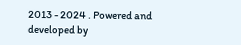2013 - 2024 . Powered and developed by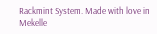Rackmint System. Made with love in Mekelle